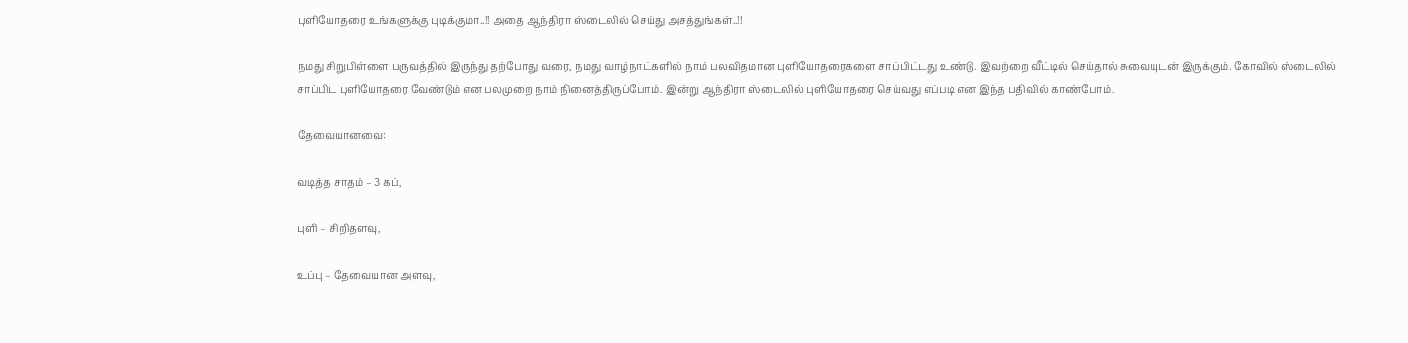புளியோதரை உங்களுக்கு புடிக்குமா..!! அதை ஆந்திரா ஸ்டைலில் செய்து அசத்துங்கள்..!!

நமது சிறுபிள்ளை பருவத்தில் இருந்து தற்போது வரை, நமது வாழ்நாட்களில் நாம் பலவிதமான புளியோதரைகளை சாப்பிட்டது உண்டு. இவற்றை வீட்டில் செய்தால் சுவையுடன் இருக்கும். கோவில் ஸ்டைலில் சாப்பிட புளியோதரை வேண்டும் என பலமுறை நாம் நினைத்திருப்போம். இன்று ஆந்திரா ஸ்டைலில் புளியோதரை செய்வது எப்படி என இந்த பதிவில் காண்போம்.

தேவையானவை:

வடித்த சாதம் – 3 கப்,

புளி – சிறிதளவு,

உப்பு – தேவையான அளவு,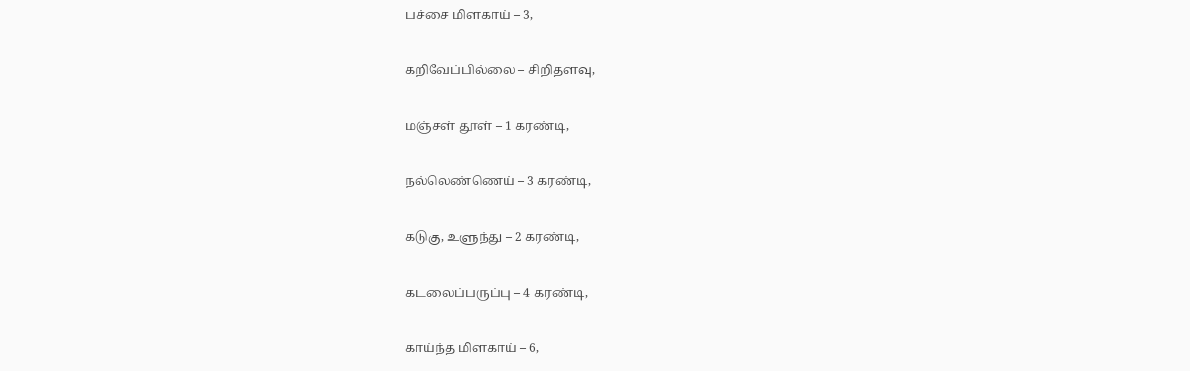பச்சை மிளகாய் – 3,

கறிவேப்பில்லை – சிறிதளவு,

மஞ்சள் தூள் – 1 கரண்டி,

நல்லெண்ணெய் – 3 கரண்டி,

கடுகு, உளுந்து – 2 கரண்டி,

கடலைப்பருப்பு – 4 கரண்டி,

காய்ந்த மிளகாய் – 6,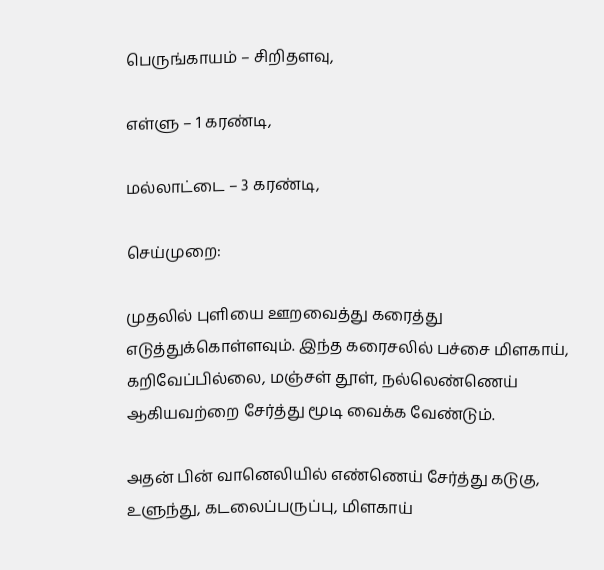பெருங்காயம் – சிறிதளவு,

எள்ளு – 1 கரண்டி,

மல்லாட்டை – 3 கரண்டி,

செய்முறை:

முதலில் புளியை ஊறவைத்து கரைத்து எடுத்துக்கொள்ளவும். இந்த கரைசலில் பச்சை மிளகாய், கறிவேப்பில்லை, மஞ்சள் தூள், நல்லெண்ணெய் ஆகியவற்றை சேர்த்து மூடி வைக்க வேண்டும்.

அதன் பின் வானெலியில் எண்ணெய் சேர்த்து கடுகு, உளுந்து, கடலைப்பருப்பு, மிளகாய்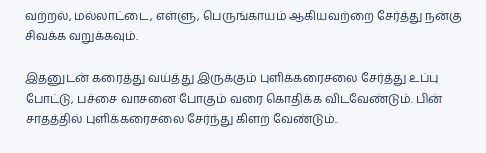வற்றல், மல்லாட்டை, எள்ளு, பெருங்காயம் ஆகியவற்றை சேர்த்து நன்கு சிவக்க வறுக்கவும்.

இதனுடன் கரைத்து வய்த்து இருக்கும் புளிக்கரைசலை சேர்த்து உப்பு போட்டு, பச்சை வாசனை போகும் வரை கொதிக்க விடவேண்டும். பின் சாதத்தில் புளிக்கரைசலை சேர்ந்து கிளற வேண்டும்.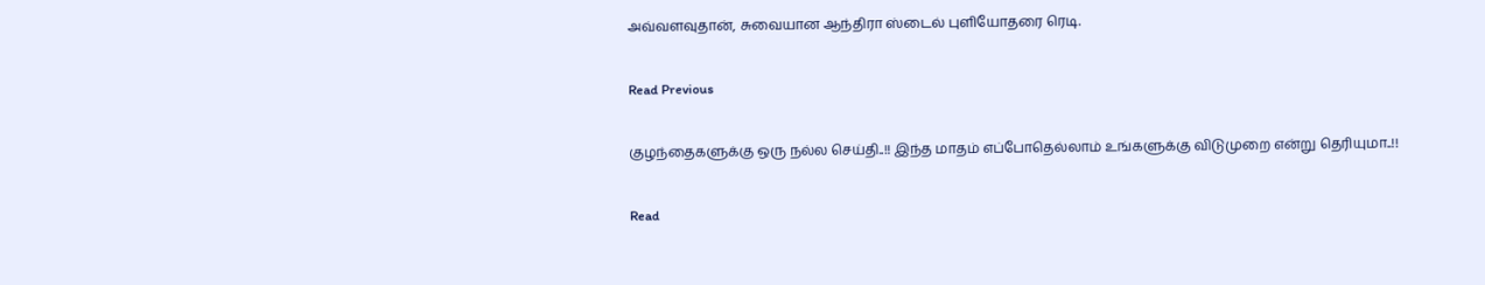அவ்வளவுதான், சுவையான ஆந்திரா ஸ்டைல் புளியோதரை ரெடி.

Read Previous

குழந்தைகளுக்கு ஒரு நல்ல செய்தி..!! இந்த மாதம் எப்போதெல்லாம் உங்களுக்கு விடுமுறை என்று தெரியுமா..!!

Read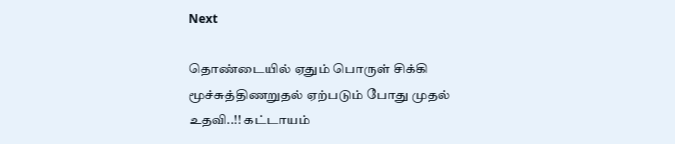Next

தொண்டையில் ஏதும் பொருள் சிக்கி மூச்சுத்திணறுதல் ஏற்படும் போது முதல் உதவி..!! கட்டாயம்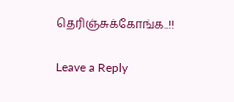தெரிஞ்சுக்கோங்க..!!

Leave a Reply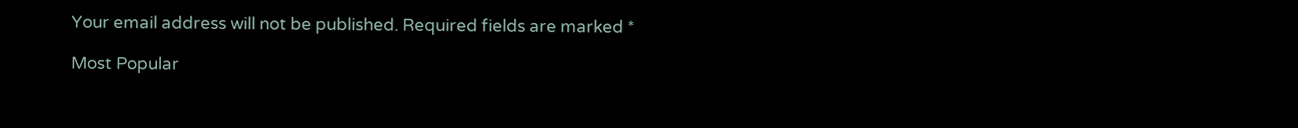Your email address will not be published. Required fields are marked *

Most Popular